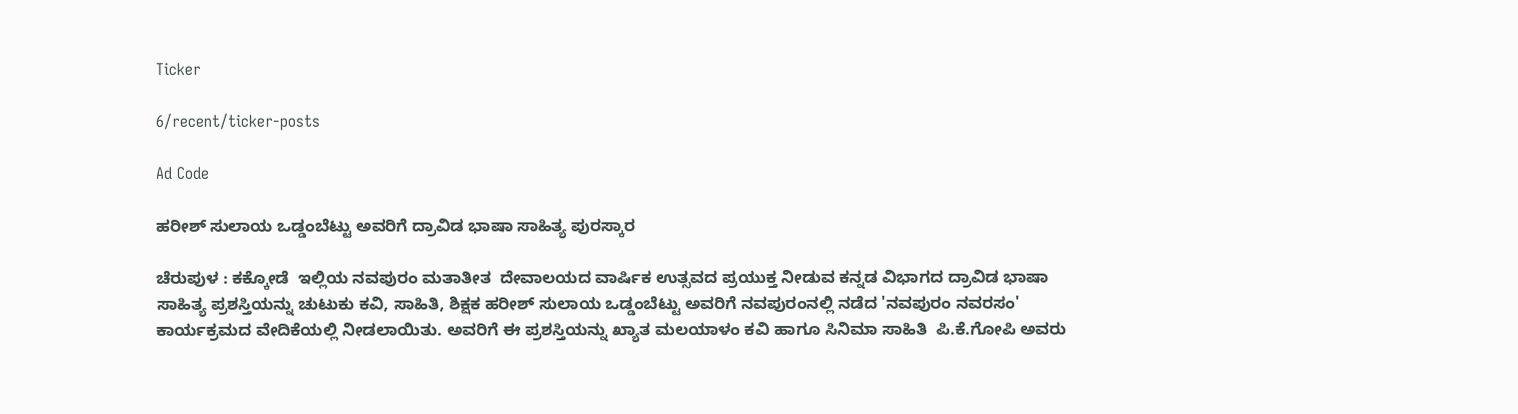Ticker

6/recent/ticker-posts

Ad Code

ಹರೀಶ್ ಸುಲಾಯ ಒಡ್ಡಂಬೆಟ್ಟು ಅವರಿಗೆ ದ್ರಾವಿಡ ಭಾಷಾ ಸಾಹಿತ್ಯ ಪುರಸ್ಕಾರ

ಚೆರುಪುಳ : ಕಕ್ಕೋಡೆ  ಇಲ್ಲಿಯ ನವಪುರಂ ಮತಾತೀತ  ದೇವಾಲಯದ ವಾರ್ಷಿಕ ಉತ್ಸವದ ಪ್ರಯುಕ್ತ ನೀಡುವ ಕನ್ನಡ ವಿಭಾಗದ ದ್ರಾವಿಡ ಭಾಷಾ ಸಾಹಿತ್ಯ ಪ್ರಶಸ್ತಿಯನ್ನು ಚುಟುಕು ಕವಿ, ಸಾಹಿತಿ, ಶಿಕ್ಷಕ ಹರೀಶ್ ಸುಲಾಯ ಒಡ್ಡಂಬೆಟ್ಟು ಅವರಿಗೆ ನವಪುರಂನಲ್ಲಿ ನಡೆದ 'ನವಪುರಂ ನವರಸಂ' ಕಾರ್ಯಕ್ರಮದ ವೇದಿಕೆಯಲ್ಲಿ ನೀಡಲಾಯಿತು. ಅವರಿಗೆ ಈ ಪ್ರಶಸ್ತಿಯನ್ನು ಖ್ಯಾತ ಮಲಯಾಳಂ ಕವಿ ಹಾಗೂ ಸಿನಿಮಾ ಸಾಹಿತಿ  ಪಿ.ಕೆ.ಗೋಪಿ ಅವರು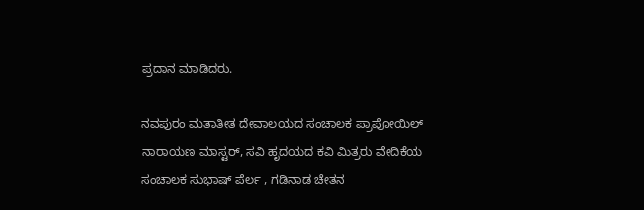ಪ್ರದಾನ ಮಾಡಿದರು.

ನವಪುರಂ ಮತಾತೀತ ದೇವಾಲಯದ ಸಂಚಾಲಕ ಪ್ರಾಪೋಯಿಲ್ ನಾರಾಯಣ ಮಾಸ್ಟರ್, ಸವಿ ಹೃದಯದ ಕವಿ ಮಿತ್ರರು ವೇದಿಕೆಯ ಸಂಚಾಲಕ ಸುಭಾಷ್ ಪೆರ್ಲ , ಗಡಿನಾಡ ಚೇತನ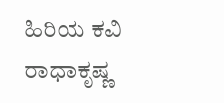ಹಿರಿಯ ಕವಿ ರಾಧಾಕೃಷ್ಣ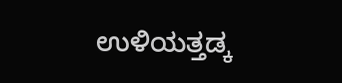ಉಳಿಯತ್ತಡ್ಕ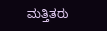ಮತ್ತಿತರು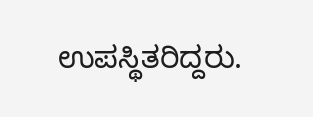ಉಪಸ್ಥಿತರಿದ್ದರು.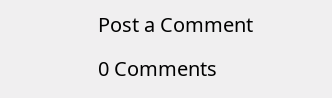Post a Comment

0 Comments